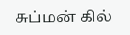சுப்மன் கில்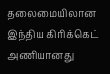தலைமையிலான இந்திய கிரிக்கெட் அணியானது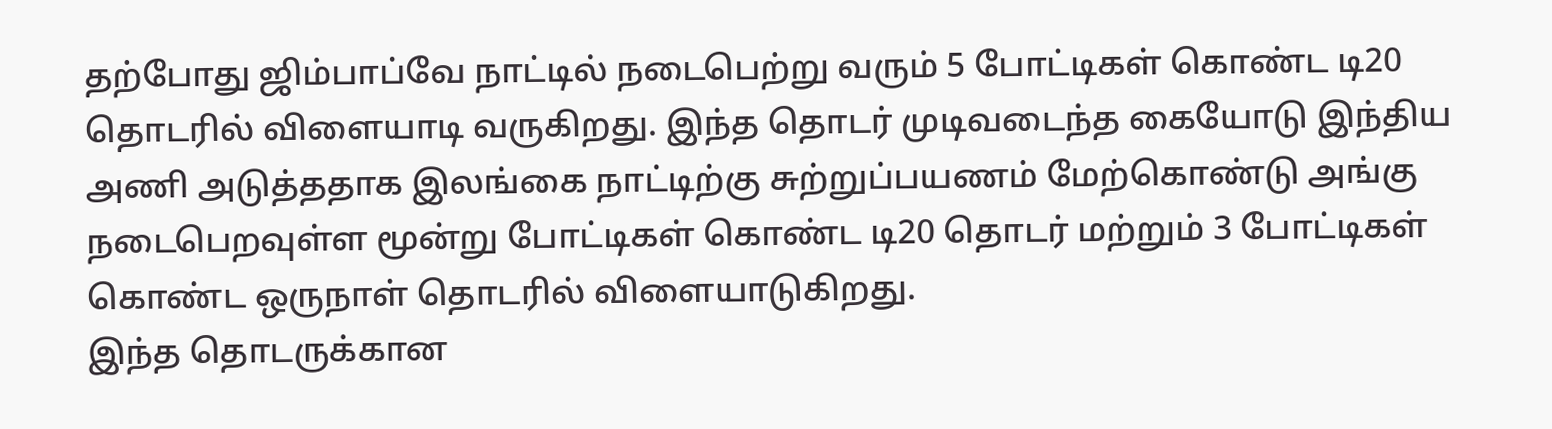தற்போது ஜிம்பாப்வே நாட்டில் நடைபெற்று வரும் 5 போட்டிகள் கொண்ட டி20 தொடரில் விளையாடி வருகிறது. இந்த தொடர் முடிவடைந்த கையோடு இந்திய அணி அடுத்ததாக இலங்கை நாட்டிற்கு சுற்றுப்பயணம் மேற்கொண்டு அங்கு நடைபெறவுள்ள மூன்று போட்டிகள் கொண்ட டி20 தொடர் மற்றும் 3 போட்டிகள் கொண்ட ஒருநாள் தொடரில் விளையாடுகிறது.
இந்த தொடருக்கான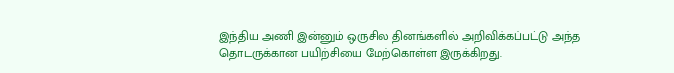இந்திய அணி இன்னும் ஒருசில தினங்களில் அறிவிக்கப்பட்டு அந்த தொடருக்கான பயிற்சியை மேற்கொள்ள இருக்கிறது.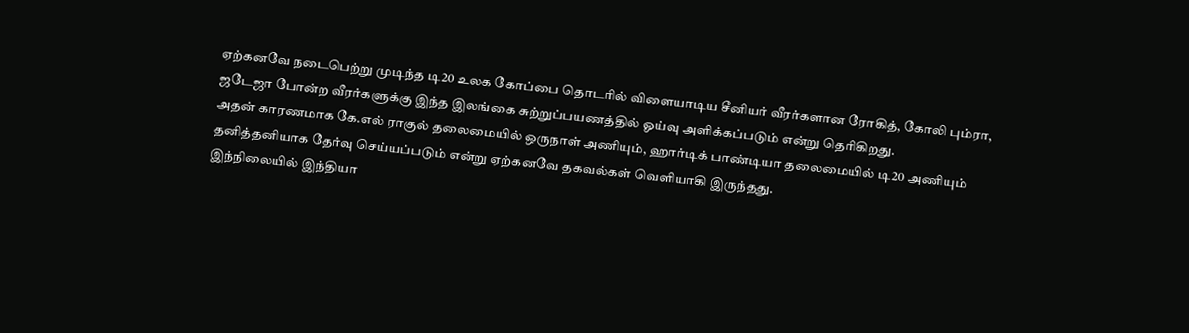ஏற்கனவே நடைபெற்று முடிந்த டி20 உலக கோப்பை தொடரில் விளையாடிய சீனியர் வீரர்களான ரோகித், கோலி பும்ரா, ஜடேஜா போன்ற வீரர்களுக்கு இந்த இலங்கை சுற்றுப்பயணத்தில் ஓய்வு அளிக்கப்படும் என்று தெரிகிறது.
அதன் காரணமாக கே.எல் ராகுல் தலைமையில் ஒருநாள் அணியும், ஹார்டிக் பாண்டியா தலைமையில் டி20 அணியும் தனித்தனியாக தேர்வு செய்யப்படும் என்று ஏற்கனவே தகவல்கள் வெளியாகி இருந்தது.
இந்நிலையில் இந்தியா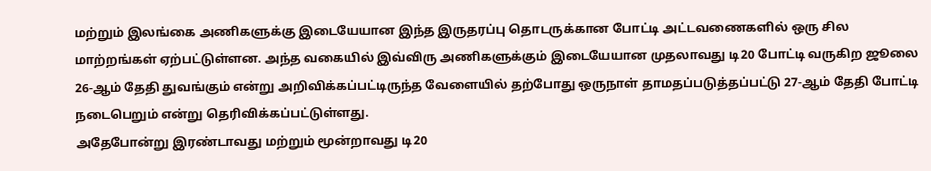மற்றும் இலங்கை அணிகளுக்கு இடையேயான இந்த இருதரப்பு தொடருக்கான போட்டி அட்டவணைகளில் ஒரு சில மாற்றங்கள் ஏற்பட்டுள்ளன. அந்த வகையில் இவ்விரு அணிகளுக்கும் இடையேயான முதலாவது டி20 போட்டி வருகிற ஜூலை 26-ஆம் தேதி துவங்கும் என்று அறிவிக்கப்பட்டிருந்த வேளையில் தற்போது ஒருநாள் தாமதப்படுத்தப்பட்டு 27-ஆம் தேதி போட்டி நடைபெறும் என்று தெரிவிக்கப்பட்டுள்ளது.
அதேபோன்று இரண்டாவது மற்றும் மூன்றாவது டி20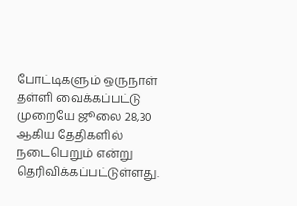போட்டிகளும் ஒருநாள் தள்ளி வைக்கப்பட்டு முறையே ஜூலை 28,30 ஆகிய தேதிகளில் நடைபெறும் என்று தெரிவிக்கப்பட்டுள்ளது.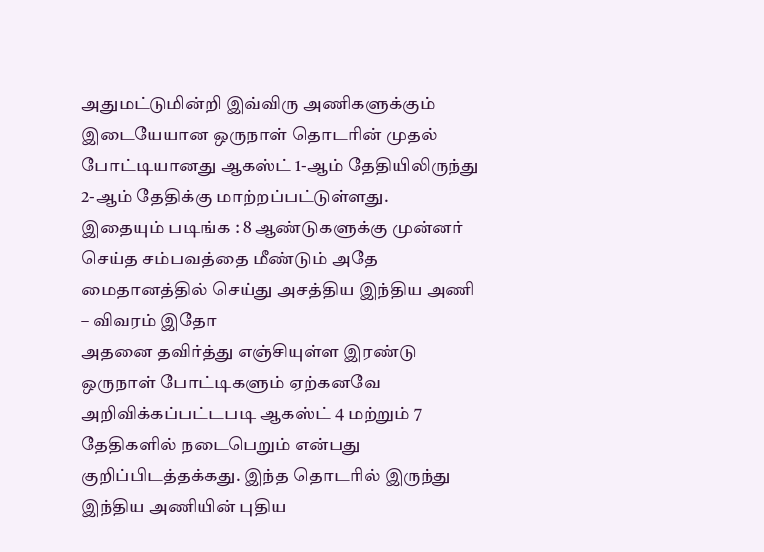அதுமட்டுமின்றி இவ்விரு அணிகளுக்கும் இடையேயான ஒருநாள் தொடரின் முதல் போட்டியானது ஆகஸ்ட் 1-ஆம் தேதியிலிருந்து 2-ஆம் தேதிக்கு மாற்றப்பட்டுள்ளது.
இதையும் படிங்க : 8 ஆண்டுகளுக்கு முன்னர் செய்த சம்பவத்தை மீண்டும் அதே மைதானத்தில் செய்து அசத்திய இந்திய அணி – விவரம் இதோ
அதனை தவிர்த்து எஞ்சியுள்ள இரண்டு ஒருநாள் போட்டிகளும் ஏற்கனவே அறிவிக்கப்பட்டபடி ஆகஸ்ட் 4 மற்றும் 7 தேதிகளில் நடைபெறும் என்பது குறிப்பிடத்தக்கது. இந்த தொடரில் இருந்து இந்திய அணியின் புதிய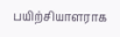பயிற்சியாளராக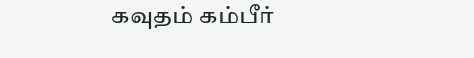கவுதம் கம்பீர்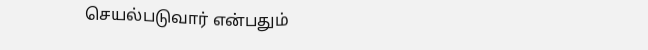செயல்படுவார் என்பதும்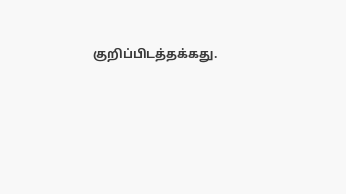குறிப்பிடத்தக்கது.